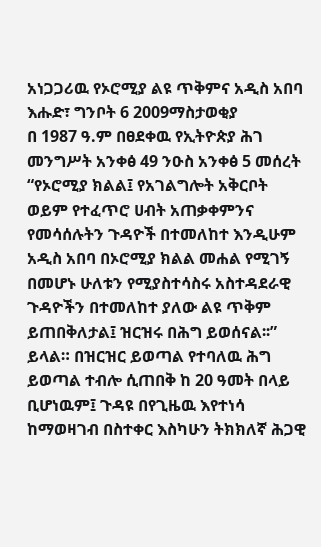አነጋጋሪዉ የኦሮሚያ ልዩ ጥቅምና አዲስ አበባ
እሑድ፣ ግንቦት 6 2009ማስታወቂያ
በ 1987 ዓ.ም በፀደቀዉ የኢትዮጵያ ሕገ መንግሥት አንቀፅ 49 ንዑስ አንቀፅ 5 መሰረት “የኦሮሚያ ክልል፤ የአገልግሎት አቅርቦት ወይም የተፈጥሮ ሀብት አጠቃቀምንና የመሳሰሉትን ጉዳዮች በተመለከተ እንዲሁም አዲስ አበባ በኦሮሚያ ክልል መሐል የሚገኝ በመሆኑ ሁለቱን የሚያስተሳስሩ አስተዳደራዊ ጉዳዮችን በተመለከተ ያለው ልዩ ጥቅም ይጠበቅለታል፤ ዝርዝሩ በሕግ ይወሰናል፡፡” ይላል። በዝርዝር ይወጣል የተባለዉ ሕግ ይወጣል ተብሎ ሲጠበቅ ከ 20 ዓመት በላይ ቢሆነዉም፤ ጉዳዩ በየጊዜዉ እየተነሳ ከማወዛገብ በስተቀር እስካሁን ትክክለኛ ሕጋዊ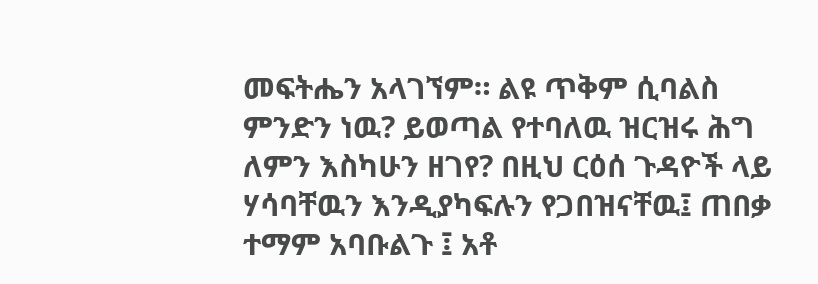መፍትሔን አላገኘም። ልዩ ጥቅም ሲባልስ ምንድን ነዉ? ይወጣል የተባለዉ ዝርዝሩ ሕግ ለምን እስካሁን ዘገየ? በዚህ ርዕሰ ጉዳዮች ላይ ሃሳባቸዉን እንዲያካፍሉን የጋበዝናቸዉ፤ ጠበቃ ተማም አባቡልጉ ፤ አቶ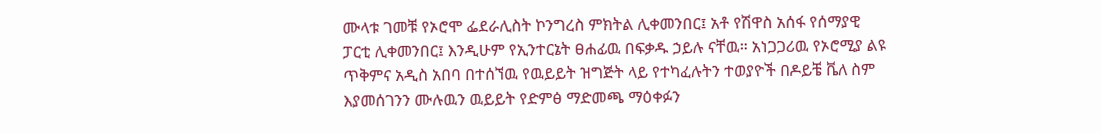ሙላቱ ገመቹ የኦሮሞ ፌደራሊስት ኮንግረስ ምክትል ሊቀመንበር፤ አቶ የሽዋስ አሰፋ የሰማያዊ ፓርቲ ሊቀመንበር፤ እንዲሁም የኢንተርኔት ፀሐፊዉ በፍቃዱ ኃይሉ ናቸዉ። አነጋጋሪዉ የኦሮሚያ ልዩ ጥቅምና አዲስ አበባ በተሰኘዉ የዉይይት ዝግጅት ላይ የተካፈሉትን ተወያዮች በዶይቼ ቬለ ስም እያመሰገንን ሙሉዉን ዉይይት የድምፅ ማድመጫ ማዕቀፉን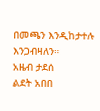በመጫን እንዲከታተሉ እንጋብዛለን።
አዜብ ታደሰ
ልደት አበበ